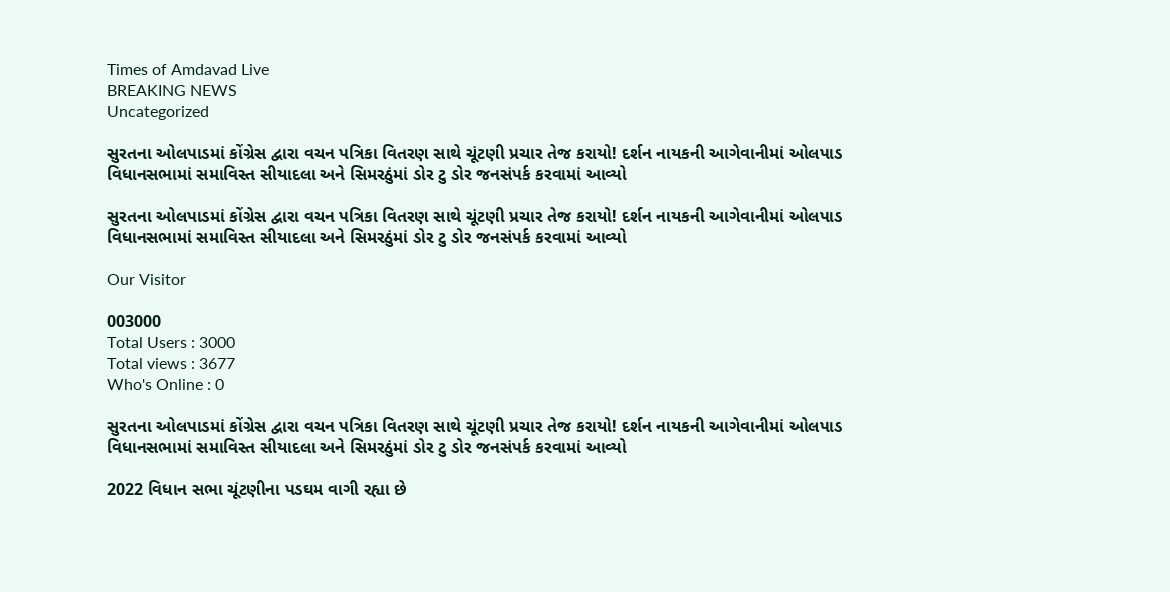Times of Amdavad Live
BREAKING NEWS
Uncategorized

સુરતના ઓલપાડમાં કોંગ્રેસ દ્વારા વચન પત્રિકા વિતરણ સાથે ચૂંટણી પ્રચાર તેજ કરાયો! દર્શન નાયકની આગેવાનીમાં ઓલપાડ વિધાનસભામાં સમાવિસ્ત સીયાદલા અને સિમરઠુંમાં ડોર ટુ ડોર જનસંપર્ક કરવામાં આવ્યો

સુરતના ઓલપાડમાં કોંગ્રેસ દ્વારા વચન પત્રિકા વિતરણ સાથે ચૂંટણી પ્રચાર તેજ કરાયો! દર્શન નાયકની આગેવાનીમાં ઓલપાડ વિધાનસભામાં સમાવિસ્ત સીયાદલા અને સિમરઠુંમાં ડોર ટુ ડોર જનસંપર્ક કરવામાં આવ્યો

Our Visitor

003000
Total Users : 3000
Total views : 3677
Who's Online : 0

સુરતના ઓલપાડમાં કોંગ્રેસ દ્વારા વચન પત્રિકા વિતરણ સાથે ચૂંટણી પ્રચાર તેજ કરાયો! દર્શન નાયકની આગેવાનીમાં ઓલપાડ વિધાનસભામાં સમાવિસ્ત સીયાદલા અને સિમરઠુંમાં ડોર ટુ ડોર જનસંપર્ક કરવામાં આવ્યો

2022 વિધાન સભા ચૂંટણીના પડઘમ વાગી રહ્યા છે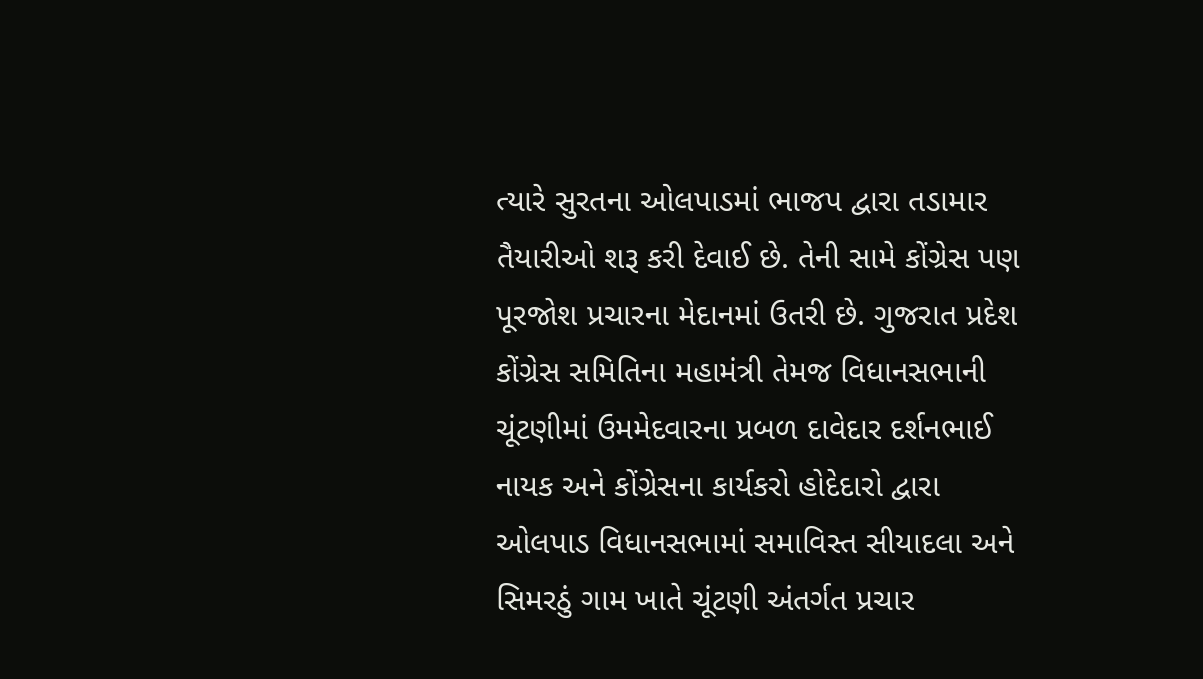ત્યારે સુરતના ઓલપાડમાં ભાજપ દ્વારા તડામાર તૈયારીઓ શરૂ કરી દેવાઈ છે. તેની સામે કોંગ્રેસ પણ પૂરજોશ પ્રચારના મેદાનમાં ઉતરી છે. ગુજરાત પ્રદેશ કોંગ્રેસ સમિતિના મહામંત્રી તેમજ વિધાનસભાની ચૂંટણીમાં ઉમમેદવારના પ્રબળ દાવેદાર દર્શનભાઈ નાયક અને કોંગ્રેસના કાર્યકરો હોદેદારો દ્વારા ઓલપાડ વિધાનસભામાં સમાવિસ્ત સીયાદલા અને સિમરઠું ગામ ખાતે ચૂંટણી અંતર્ગત પ્રચાર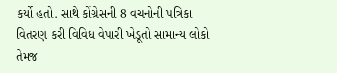કર્યો હતો. સાથે કોંગ્રેસની 8 વચનોની પત્રિકા વિતરણ કરી વિવિધ વેપારી ખેડૂતો સામાન્ય લોકો તેમજ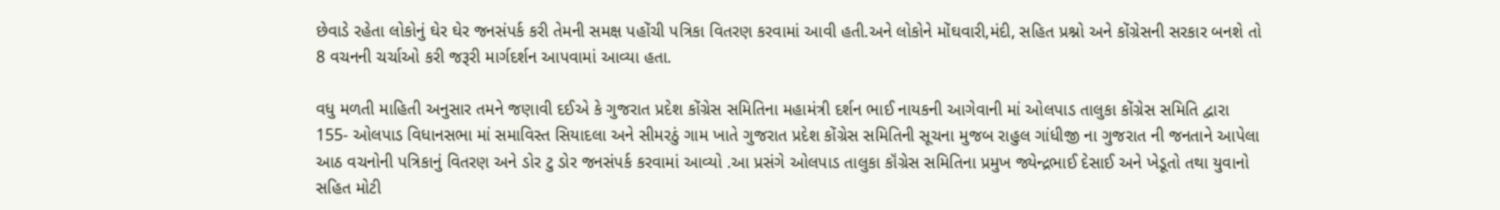છેવાડે રહેતા લોકોનું ઘેર ઘેર જનસંપર્ક કરી તેમની સમક્ષ પહોંચી પત્રિકા વિતરણ કરવામાં આવી હતી.અને લોકોને મોંઘવારી,મંદી, સહિત પ્રશ્નો અને કોંગ્રેસની સરકાર બનશે તો 8 વચનની ચર્ચાઓ કરી જરૂરી માર્ગદર્શન આપવામાં આવ્યા હતા.

વધુ મળતી માહિતી અનુસાર તમને જણાવી દઈએ કે ગુજરાત પ્રદેશ કોંગ્રેસ સમિતિના મહામંત્રી દર્શન ભાઈ નાયકની આગેવાની માં ઓલપાડ તાલુકા કોંગ્રેસ સમિતિ દ્વારા 155- ઓલપાડ વિધાનસભા માં સમાવિસ્ત સિયાદલા અને સીમરઠું ગામ ખાતે ગુજરાત પ્રદેશ કોંગ્રેસ સમિતિની સૂચના મુજબ રાહુલ ગાંધીજી ના ગુજરાત ની જનતાને આપેલા આઠ વચનોની પત્રિકાનું વિતરણ અને ડોર ટુ ડોર જનસંપર્ક કરવામાં આવ્યો .આ પ્રસંગે ઓલપાડ તાલુકા કૉંગ્રેસ સમિતિના પ્રમુખ જ્યેન્દ્રભાઈ દેસાઈ અને ખેડૂતો તથા યુવાનો સહિત મોટી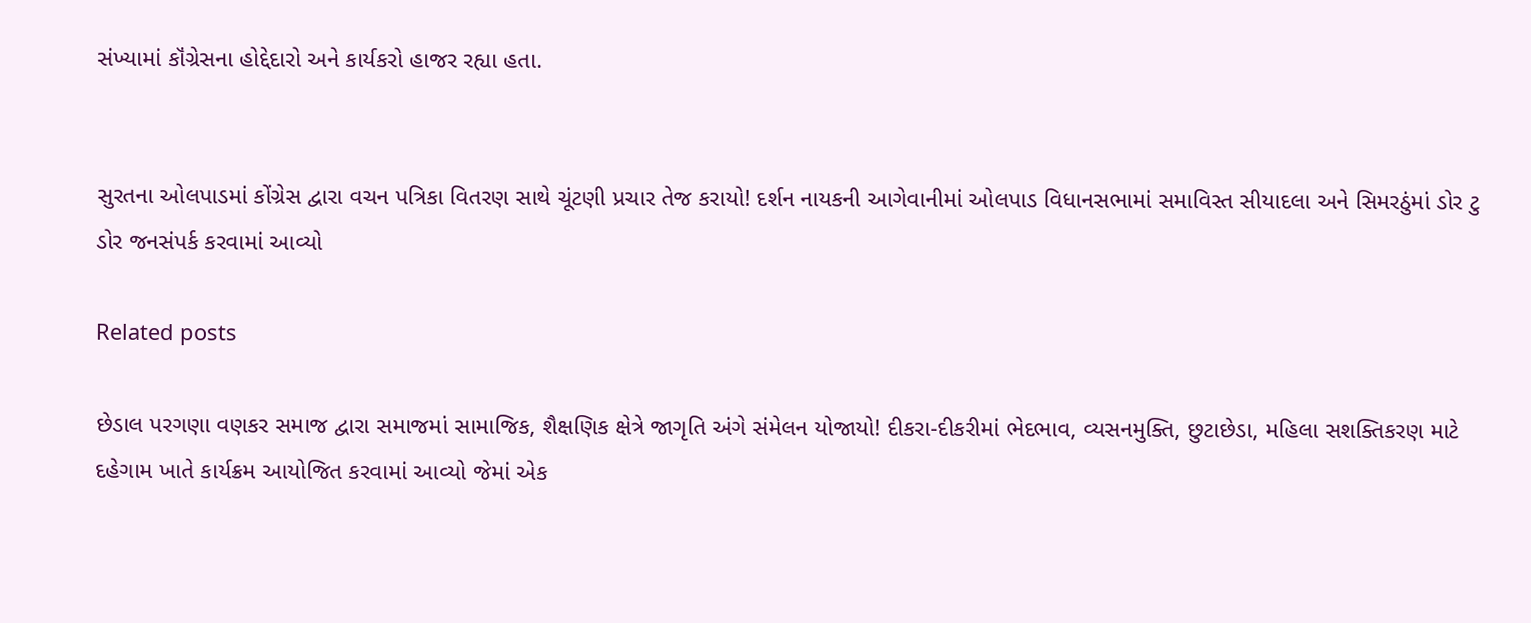સંખ્યામાં કૉંગ્રેસના હોદ્દેદારો અને કાર્યકરો હાજર રહ્યા હતા.


સુરતના ઓલપાડમાં કોંગ્રેસ દ્વારા વચન પત્રિકા વિતરણ સાથે ચૂંટણી પ્રચાર તેજ કરાયો! દર્શન નાયકની આગેવાનીમાં ઓલપાડ વિધાનસભામાં સમાવિસ્ત સીયાદલા અને સિમરઠુંમાં ડોર ટુ ડોર જનસંપર્ક કરવામાં આવ્યો

Related posts

છેડાલ પરગણા વણકર સમાજ દ્વારા સમાજમાં સામાજિક, શૈક્ષણિક ક્ષેત્રે જાગૃતિ અંગે સંમેલન યોજાયો! દીકરા-દીકરીમાં ભેદભાવ, વ્યસનમુક્તિ, છુટાછેડા, મહિલા સશક્તિકરણ માટે દહેગામ ખાતે કાર્યક્રમ આયોજિત કરવામાં આવ્યો જેમાં એક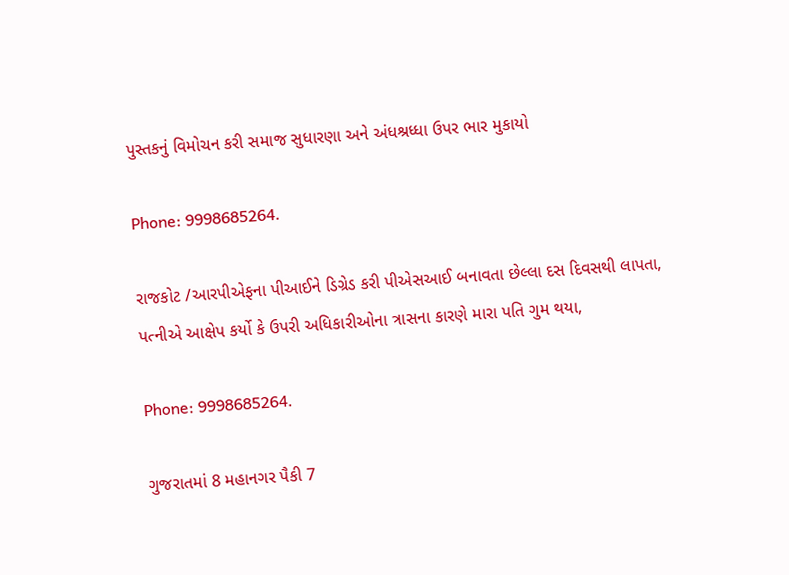પુસ્તકનું વિમોચન કરી સમાજ સુધારણા અને અંધશ્રધ્ધા ઉપર ભાર મુકાયો

Phone: 9998685264.

રાજકોટ /આરપીએફના પીઆઈને ડિગ્રેડ કરી પીએસઆઈ બનાવતા છેલ્લા દસ દિવસથી લાપતા, પત્નીએ આક્ષેપ કર્યો કે ઉપરી અધિકારીઓના ત્રાસના કારણે મારા પતિ ગુમ થયા,

Phone: 9998685264.

ગુજરાતમાં 8 મહાનગર પૈકી 7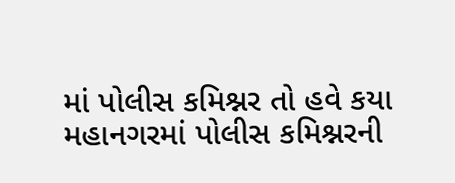માં પોલીસ કમિશ્નર તો હવે કયા મહાનગરમાં પોલીસ કમિશ્નરની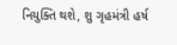નિયુક્તિ થશે, શુ ગૃહમંત્રી હર્ષ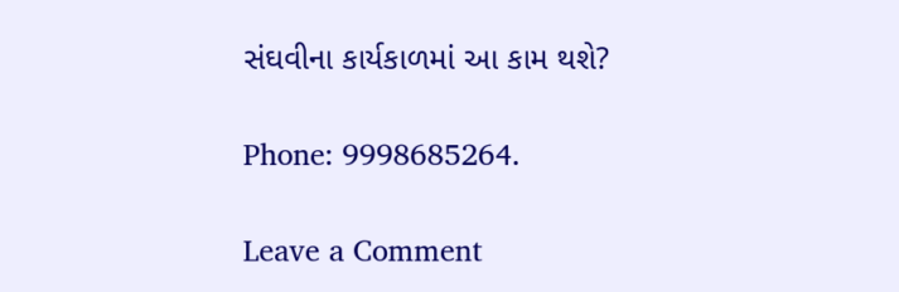સંઘવીના કાર્યકાળમાં આ કામ થશે?

Phone: 9998685264.

Leave a Comment